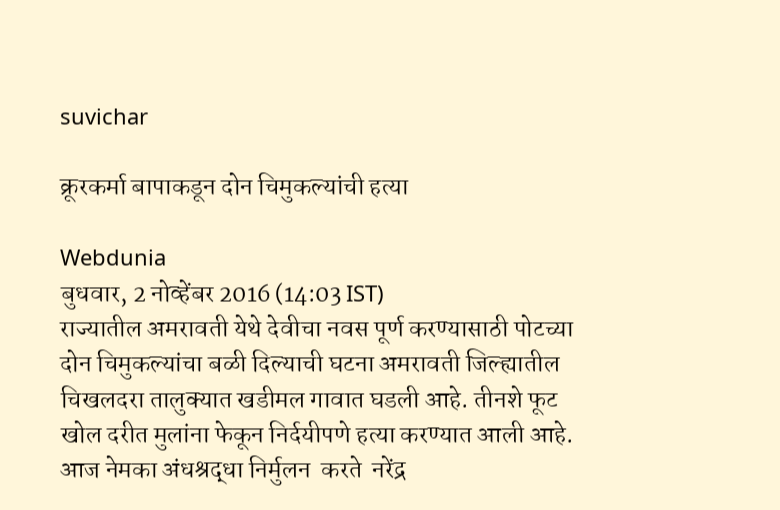suvichar

क्रूरकर्मा बापाकडून दोन चिमुकल्यांची हत्या

Webdunia
बुधवार, 2 नोव्हेंबर 2016 (14:03 IST)
राज्यातील अमरावती येथे देवीचा नवस पूर्ण करण्यासाठी पोटच्या दोन चिमुकल्यांचा बळी दिल्याची घटना अमरावती जिल्ह्यातील चिखलदरा तालुक्यात खडीमल गावात घडली आहे. तीनशे फूट खोल दरीत मुलांना फेकून निर्दयीपणे हत्या करण्यात आली आहे. आज नेमका अंधश्रद्धा निर्मुलन  करते  नरेंद्र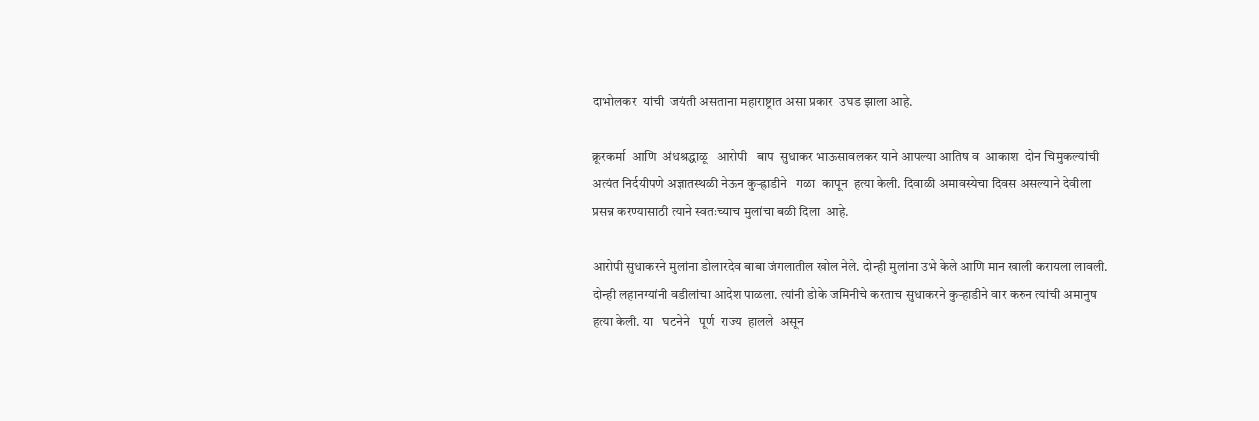दाभोलकर  यांची  जयंती असताना महाराष्ट्रात असा प्रकार  उघड झाला आहे.

क्रूरकर्मा  आणि  अंधश्रद्धाळू   आरोपी   बाप  सुधाकर भाऊसावलकर याने आपल्या आतिष व  आकाश  दोन चिमुकल्यांची अत्यंत निर्दयीपणे अज्ञातस्थळी नेऊन कुऱ्ह्राडीने   गळा  कापून  हत्या केली. दिवाळी अमावस्येचा दिवस असल्याने देवीला प्रसन्न करण्यासाठी त्याने स्वतःच्याच मुलांचा बळी दिला  आहे.

आरोपी सुधाकरने मुलांना डोलारदेव बाबा जंगलातील खोल नेले. दोन्ही मुलांना उभे केले आणि मान खाली करायला लावली. दोन्ही लहानग्यांनी वडीलांचा आदेश पाळला. त्यांनी डोके जमिनीचे करताच सुधाकरने कुर्‍हाडीने वार करुन त्यांची अमानुष हत्या केली. या   घटनेने   पूर्ण  राज्य  हालले  असून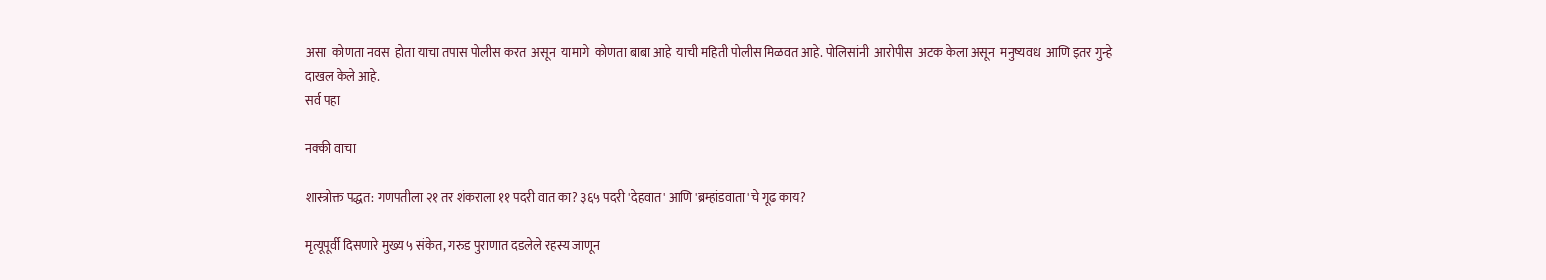असा  कोणता नवस  होता याचा तपास पोलीस करत  असून  यामागे  कोणता बाबा आहे  याची महिती पोलीस मिळवत आहे. पोलिसांनी  आरोपीस  अटक केला असून  मनुष्यवध  आणि इतर गुन्हे  दाखल केले आहे.
सर्व पहा

नक्की वाचा

शास्त्रोक्त पद्धत: गणपतीला २१ तर शंकराला ११ पदरी वात का? ३६५ पदरी 'देहवात' आणि 'ब्रम्हांडवाता'चे गूढ काय?

मृत्यूपूर्वी दिसणारे मुख्य ५ संकेत, गरुड पुराणात दडलेले रहस्य जाणून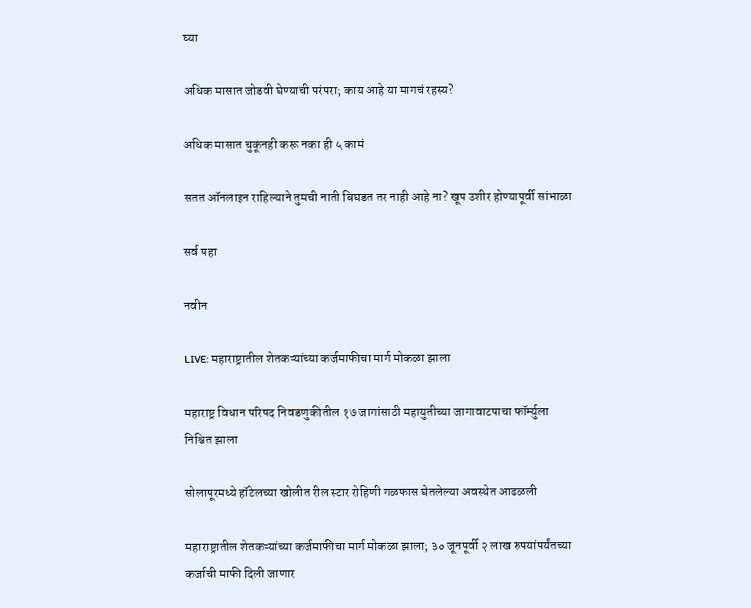घ्या

अधिक मासात जोडवी घेण्याची परंपरा; काय आहे या मागचं रहस्य?

अधिक मासात चुकूनही करू नका ही ५ कामं

सतत ऑनलाइन राहिल्याने तुमची नाती बिघडत तर नाही आहे ना? खूप उशीर होण्यापूर्वी सांभाळा

सर्व पहा

नवीन

LIVE: महाराष्ट्रातील शेतकऱ्यांच्या कर्जमाफीचा मार्ग मोकळा झाला

महाराष्ट्र विधान परिषद निवडणुकीतील १७ जागांसाठी महायुतीच्या जागावाटपाचा फॉर्म्युला निश्चित झाला

सोलापूरमध्ये हॉटेलच्या खोलीत रील स्टार रोहिणी गळफास घेतलेल्या अवस्थेत आढळली

महाराष्ट्रातील शेतकऱ्यांच्या कर्जमाफीचा मार्ग मोकळा झाला; ३० जूनपूर्वी २ लाख रुपयांपर्यंतच्या कर्जाची माफी दिली जाणार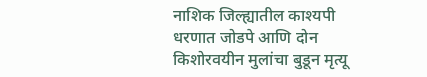नाशिक जिल्ह्यातील काश्यपी धरणात जोडपे आणि दोन किशोरवयीन मुलांचा बुडून मृत्यू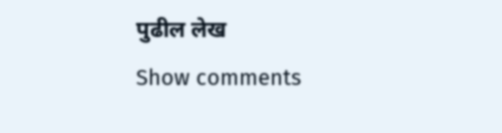पुढील लेख
Show comments